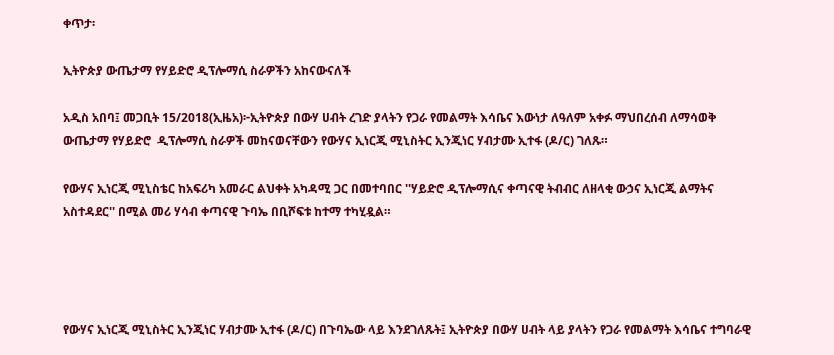ቀጥታ፡

ኢትዮጵያ ውጤታማ የሃይድሮ ዲፕሎማሲ ስራዎችን አከናውናለች

አዲስ አበባ፤ መጋቢት 15/2018(ኢዜአ)፦ኢትዮጵያ በውሃ ሀብት ረገድ ያላትን የጋራ የመልማት እሳቤና እውነታ ለዓለም አቀፉ ማህበረሰብ ለማሳወቅ ውጤታማ የሃይድሮ  ዲፕሎማሲ ስራዎች መከናወናቸውን የውሃና ኢነርጂ ሚኒስትር ኢንጂነር ሃብታሙ ኢተፋ (ዶ/ር) ገለጹ።

የውሃና ኢነርጂ ሚኒስቴር ከአፍሪካ አመራር ልህቀት አካዳሚ ጋር በመተባበር ''ሃይድሮ ዲፕሎማሲና ቀጣናዊ ትብብር ለዘላቂ ውኃና ኢነርጂ ልማትና አስተዳደር'' በሚል መሪ ሃሳብ ቀጣናዊ ጉባኤ በቢሾፍቱ ከተማ ተካሂዷል።




የውሃና ኢነርጂ ሚኒስትር ኢንጂነር ሃብታሙ ኢተፋ (ዶ/ር) በጉባኤው ላይ እንደገለጹት፤ ኢትዮጵያ በውሃ ሀብት ላይ ያላትን የጋራ የመልማት እሳቤና ተግባራዊ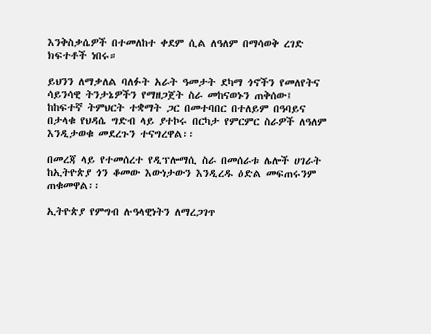እንቅስቃሴዎች በተመለከተ ቀደም ሲል ለዓለም በማሳወቅ ረገድ ክፍተቶች ነበሩ።

ይህንን ለማቃለል ባለፉት አራት ዓመታት ደካማ ጎኖችን የመለየትና ሳይንሳዊ ትንታኔዎችን የማዘጋጀት ስራ መከናወኑን ጠቅሰው፤ ከከፍተኛ ትምህርት ተቋማት ጋር በመተባበር በተለይም በዓባይና በታላቁ የህዳሴ ግድብ ላይ ያተኮሩ በርካታ የምርምር ስራዎች ለዓለም እንዲታወቁ መደረጉን ተናግረዋል፡፡

በመረጃ ላይ የተመሰረተ የዲፕሎማሲ ስራ በመሰራቱ ሌሎች ሀገራት ከኢትዮጵያ ጎን ቆመው እውነታውን እንዲረዱ ዕድል መፍጠሩንም ጠቁመዋል፡፡

ኢትዮጵያ የምግብ ሉዓላዊነትን ለማረጋገጥ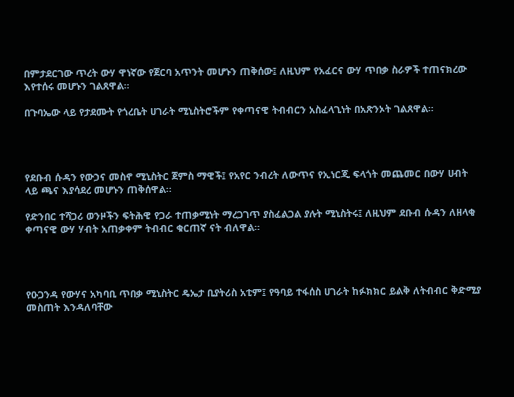በምታደርገው ጥረት ውሃ ዋነኛው የጀርባ አጥንት መሆኑን ጠቅሰው፤ ለዚህም የአፈርና ውሃ ጥበቃ ስራዎች ተጠናክረው እየተሰሩ መሆኑን ገልጸዋል።

በጉባኤው ላይ የታደሙት የጎረቤት ሀገራት ሚኒስትሮችም የቀጣናዊ ትብብርን አስፈላጊነት በአጽንኦት ገልጸዋል።




የደቡብ ሱዳን የውኃና መስኖ ሚኒስትር ጀምስ ማዊች፤ የአየር ንብረት ለውጥና የኢነርጂ ፍላጎት መጨመር በውሃ ሀብት ላይ ጫና እያሳደረ መሆኑን ጠቅሰዋል፡፡

የድንበር ተሻጋሪ ወንዞችን ፍትሕዊ የጋራ ተጠቃሚነት ማረጋገጥ ያስፈልጋል ያሉት ሚኒስትሩ፤ ለዚህም ደቡብ ሱዳን ለዘላቂ ቀጣናዊ ውሃ ሃብት አጠቃቀም ትብብር ቁርጠኛ ናት ብለዋል።




የዑጋንዳ የውሃና አካባቢ ጥበቃ ሚኒስትር ዴኤታ ቢያትሪስ አቲም፤ የዓባይ ተፋሰስ ሀገራት ከፉክክር ይልቅ ለትብብር ቅድሚያ መስጠት እንዳለባቸው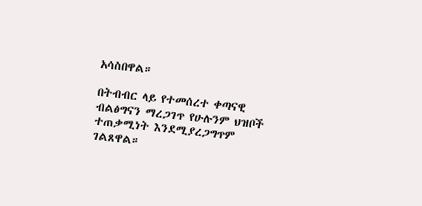አሳስበዋል።

በትብብር ላይ የተመሰረተ ቀጣናዊ ብልፅግናን ማረጋገጥ የሁሉንም ህዝቦች ተጠቃሚነት እንደሚያረጋግጥም ገልጸዋል።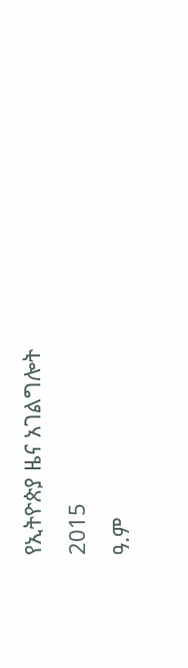የኢትዮጵያ ዜና አገልግሎት
2015
ዓ.ም